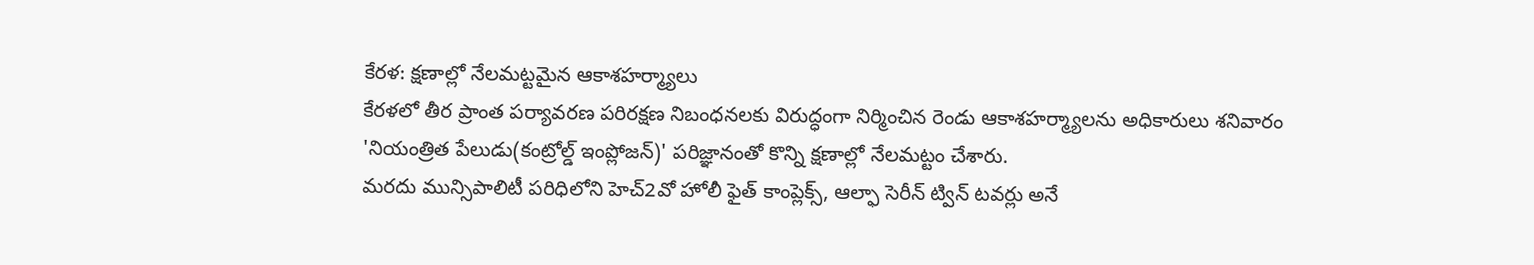కేరళ: క్షణాల్లో నేలమట్టమైన ఆకాశహర్మ్యాలు
కేరళలో తీర ప్రాంత పర్యావరణ పరిరక్షణ నిబంధనలకు విరుద్ధంగా నిర్మించిన రెండు ఆకాశహర్మ్యాలను అధికారులు శనివారం 'నియంత్రిత పేలుడు(కంట్రోల్డ్ ఇంప్లోజన్)' పరిజ్ఞానంతో కొన్ని క్షణాల్లో నేలమట్టం చేశారు.
మరదు మున్సిపాలిటీ పరిధిలోని హెచ్2వో హోలీ ఫైత్ కాంప్లెక్స్, ఆల్ఫా సెరీన్ ట్విన్ టవర్లు అనే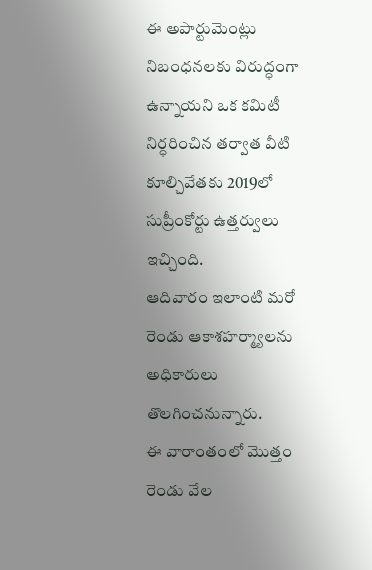ఈ అపార్టుమెంట్లు నిబంధనలకు విరుద్ధంగా ఉన్నాయని ఒక కమిటీ నిర్ధరించిన తర్వాత వీటి కూల్చివేతకు 2019లో సుప్రీంకోర్టు ఉత్తర్వులు ఇచ్చింది.
ఆదివారం ఇలాంటి మరో రెండు ఆకాశహర్మ్యాలను అధికారులు తొలగించనున్నారు.
ఈ వారాంతంలో మొత్తం రెండు వేల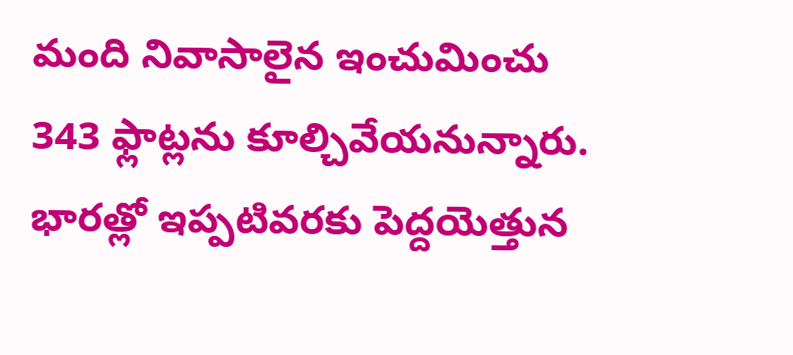మంది నివాసాలైన ఇంచుమించు 343 ఫ్లాట్లను కూల్చివేయనున్నారు. భారత్లో ఇప్పటివరకు పెద్దయెత్తున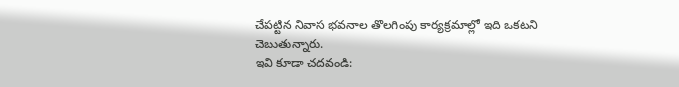చేపట్టిన నివాస భవనాల తొలగింపు కార్యక్రమాల్లో ఇది ఒకటని చెబుతున్నారు.
ఇవి కూడా చదవండి: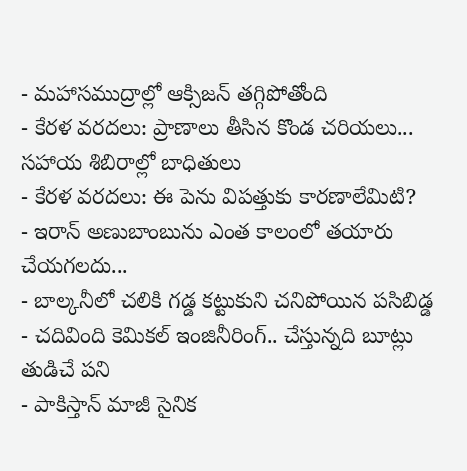- మహాసముద్రాల్లో ఆక్సిజన్ తగ్గిపోతోంది
- కేరళ వరదలు: ప్రాణాలు తీసిన కొండ చరియలు... సహాయ శిబిరాల్లో బాధితులు
- కేరళ వరదలు: ఈ పెను విపత్తుకు కారణాలేమిటి?
- ఇరాన్ అణుబాంబును ఎంత కాలంలో తయారు చేయగలదు...
- బాల్కనీలో చలికి గడ్డ కట్టుకుని చనిపోయిన పసిబిడ్డ
- చదివింది కెమికల్ ఇంజినీరింగ్.. చేస్తున్నది బూట్లు తుడిచే పని
- పాకిస్తాన్ మాజీ సైనిక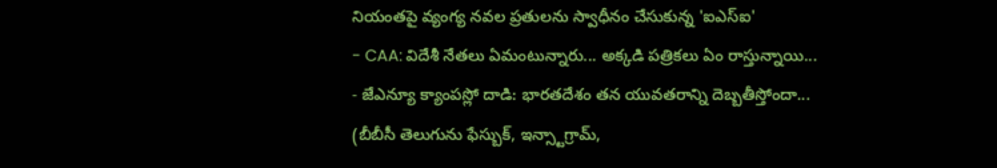నియంతపై వ్యంగ్య నవల ప్రతులను స్వాధీనం చేసుకున్న 'ఐఎస్ఐ'
- CAA: విదేశీ నేతలు ఏమంటున్నారు... అక్కడి పత్రికలు ఏం రాస్తున్నాయి...
- జేఎన్యూ క్యాంపస్లో దాడి: భారతదేశం తన యువతరాన్ని దెబ్బతీస్తోందా...
(బీబీసీ తెలుగును ఫేస్బుక్, ఇన్స్టాగ్రామ్,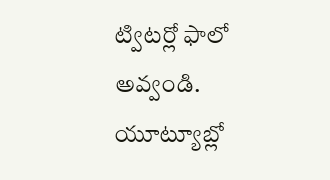ట్విటర్లో ఫాలో అవ్వండి. యూట్యూబ్లో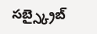సబ్స్క్రైబ్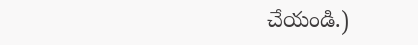చేయండి.)